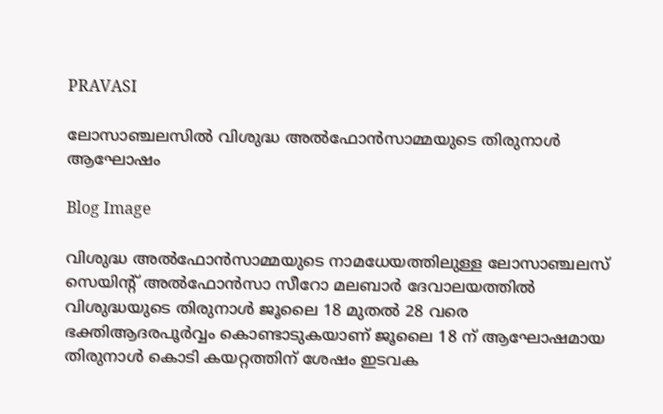PRAVASI

ലോസാഞ്ചലസിൽ വിശുദ്ധ അൽഫോൻസാമ്മയുടെ തിരുനാൾ ആഘോഷം

Blog Image

വിശുദ്ധ അൽഫോൻസാമ്മയുടെ നാമധേയത്തിലുള്ള ലോസാഞ്ചലസ് സെയിന്റ് അൽഫോൻസാ സീറോ മലബാർ ദേവാലയത്തിൽ വിശുദ്ധയുടെ തിരുനാൾ ജൂലൈ 18 മുതൽ 28 വരെ ഭക്തിആദരപൂർവ്വം കൊണ്ടാടുകയാണ് ജൂലൈ 18 ന് ആഘോഷമായ തിരുനാൾ കൊടി കയറ്റത്തിന് ശേഷം ഇടവക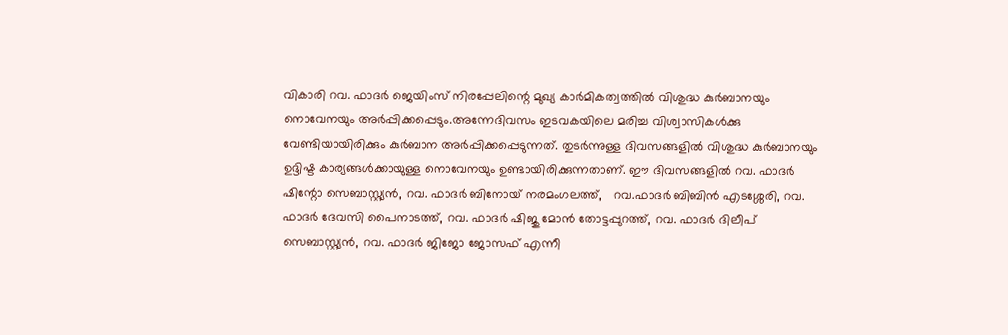വികാരി റവ. ഫാദർ ജെയിംസ് നിരപ്പേലിന്റെ മുഖ്യ കാർമികത്വത്തിൽ വിശുദ്ധ കുർബാനയും നൊവേനയും അർപ്പിക്കപ്പെടും.അന്നേദിവസം ഇടവകയിലെ മരിച്ച വിശ്വാസികൾക്കു വേണ്ടിയായിരിക്കും കുർബാന അർപ്പിക്കപ്പെടുന്നത്. തുടർന്നുള്ള ദിവസങ്ങളിൽ വിശുദ്ധ കുർബാനയും ഉദ്ദിഷ്ട കാര്യങ്ങൾക്കായുള്ള നൊവേനയും ഉണ്ടായിരിക്കുന്നതാണ്. ഈ ദിവസങ്ങളിൽ റവ. ഫാദർ ഷിന്റോ സെബാസ്റ്റ്യൻ, റവ. ഫാദർ ബിനോയ് നരമംഗലത്ത്,   റവ.ഫാദർ ബിബിൻ എടശ്ശേരി, റവ. ഫാദർ ദേവസി പൈനാടത്ത്, റവ. ഫാദർ ഷിജു മോൻ തോട്ടപ്പുറത്ത്, റവ. ഫാദർ ദിലീപ് സെബാസ്റ്റ്യൻ, റവ. ഫാദർ ജിജോ ജോസഫ് എന്നീ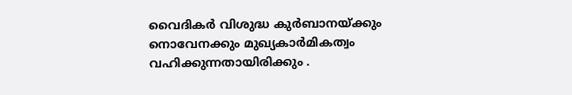വൈദികർ വിശുദ്ധ കുർബാനയ്ക്കും നൊവേനക്കും മുഖ്യകാർമികത്വം വഹിക്കുന്നതായിരിക്കും .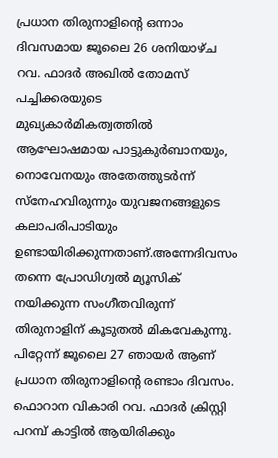പ്രധാന തിരുനാളിന്റെ ഒന്നാം ദിവസമായ ജൂലൈ 26 ശനിയാഴ്ച റവ. ഫാദർ അഖിൽ തോമസ് പച്ചിക്കരയുടെ മുഖ്യകാർമികത്വത്തിൽ ആഘോഷമായ പാട്ടുകുർബാനയും, നൊവേനയും അതേത്തുടർന്ന് സ്‌നേഹവിരുന്നും യുവജനങ്ങളുടെ കലാപരിപാടിയും ഉണ്ടായിരിക്കുന്നതാണ്.അന്നേദിവസം തന്നെ പ്രോഡിഗ്വൽ മ്യൂസിക് നയിക്കുന്ന സംഗീതവിരുന്ന് തിരുനാളിന് കൂടുതൽ മികവേകുന്നു. പിറ്റേന്ന് ജൂലൈ 27 ഞായർ ആണ് പ്രധാന തിരുനാളിന്റെ രണ്ടാം ദിവസം. ഫൊറാന വികാരി റവ. ഫാദർ ക്രിസ്റ്റി പറമ്പ് കാട്ടിൽ ആയിരിക്കും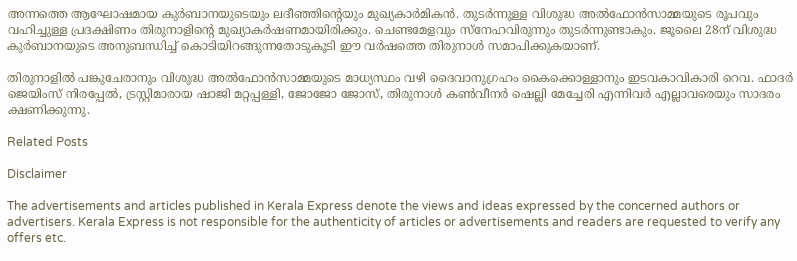അന്നത്തെ ആഘോഷമായ കുർബാനയുടെയും ലദീഞ്ഞിന്റെയും മുഖ്യകാർമികൻ. തുടർന്നുള്ള വിശുദ്ധ അൽഫോൻസാമ്മയുടെ രൂപവും വഹിച്ചുള്ള പ്രദക്ഷിണം തിരുനാളിന്റെ മുഖ്യാകർഷണമായിരിക്കും. ചെണ്ടമേളവും സ്‌നേഹവിരുന്നും തുടർന്നുണ്ടാകും. ജൂലൈ 28ന് വിശുദ്ധ കുർബാനയുടെ അനുബന്ധിച്ച് കൊടിയിറങ്ങുന്നതോടുകൂടി ഈ വർഷത്തെ തിരുനാൾ സമാപിക്കുകയാണ്.

തിരുനാളിൽ പങ്കുചേരാനും വിശുദ്ധ അൽഫോൻസാമ്മയുടെ മാധ്യസ്ഥം വഴി ദൈവാനുഗ്രഹം കൈക്കൊള്ളാനും ഇടവകാവികാരി റെവ. ഫാദർ ജെയിംസ് നിരപ്പേൽ, ട്രസ്റ്റിമാരായ ഷാജി മറ്റപ്പള്ളി, ജോജോ ജോസ്, തിരുനാൾ കൺവീനർ ഷെല്ലി മേച്ചേരി എന്നിവർ എല്ലാവരെയും സാദരം ക്ഷണിക്കുന്നു.

Related Posts

Disclaimer

The advertisements and articles published in Kerala Express denote the views and ideas expressed by the concerned authors or advertisers. Kerala Express is not responsible for the authenticity of articles or advertisements and readers are requested to verify any offers etc.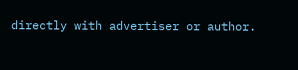directly with advertiser or author.